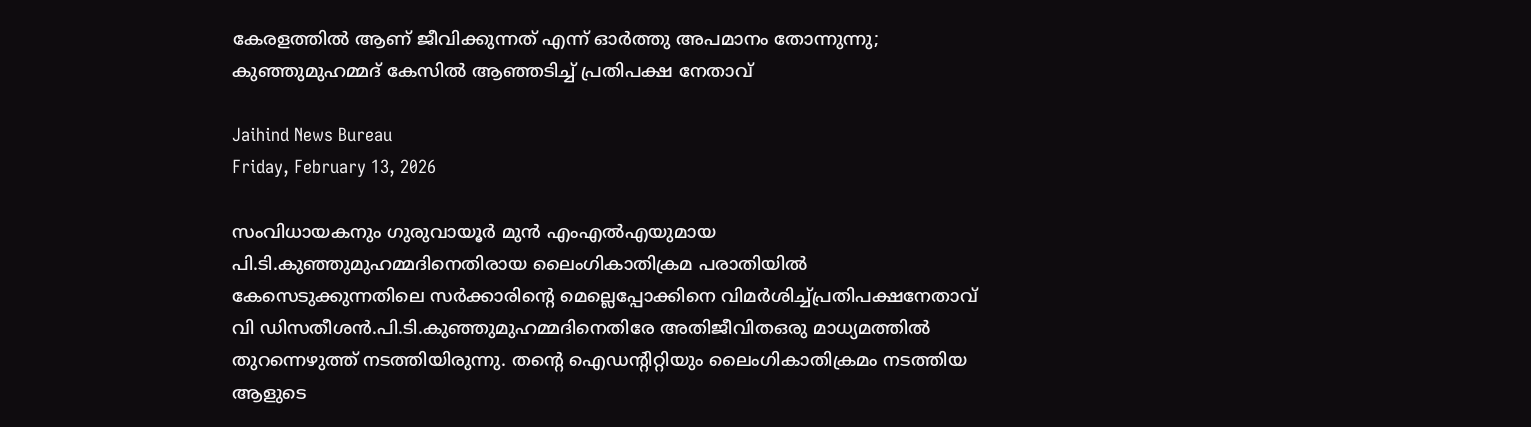കേരളത്തില്‍ ആണ് ജീവിക്കുന്നത് എന്ന് ഓര്‍ത്തു അപമാനം തോന്നുന്നു; കുഞ്ഞുമുഹമ്മദ് കേസില്‍ ആഞ്ഞടിച്ച് പ്രതിപക്ഷ നേതാവ്

Jaihind News Bureau
Friday, February 13, 2026

സംവിധായകനും ഗുരുവായൂര്‍ മുന്‍ എംഎല്‍എയുമായ പി.ടി.കുഞ്ഞുമുഹമ്മദിനെതിരായ ലൈംഗികാതിക്രമ പരാതിയില്‍ കേസെടുക്കുന്നതിലെ സര്‍ക്കാരിന്റെ മെല്ലെപ്പോക്കിനെ വിമര്‍ശിച്ച്പ്രതിപക്ഷനേതാവ് വി ഡിസതീശന്‍.പി.ടി.കുഞ്ഞുമുഹമ്മദിനെതിരേ അതിജീവിതഒരു മാധ്യമത്തില്‍ തുറന്നെഴുത്ത് നടത്തിയിരുന്നു. തന്റെ ഐഡന്റിറ്റിയും ലൈംഗികാതിക്രമം നടത്തിയ ആളുടെ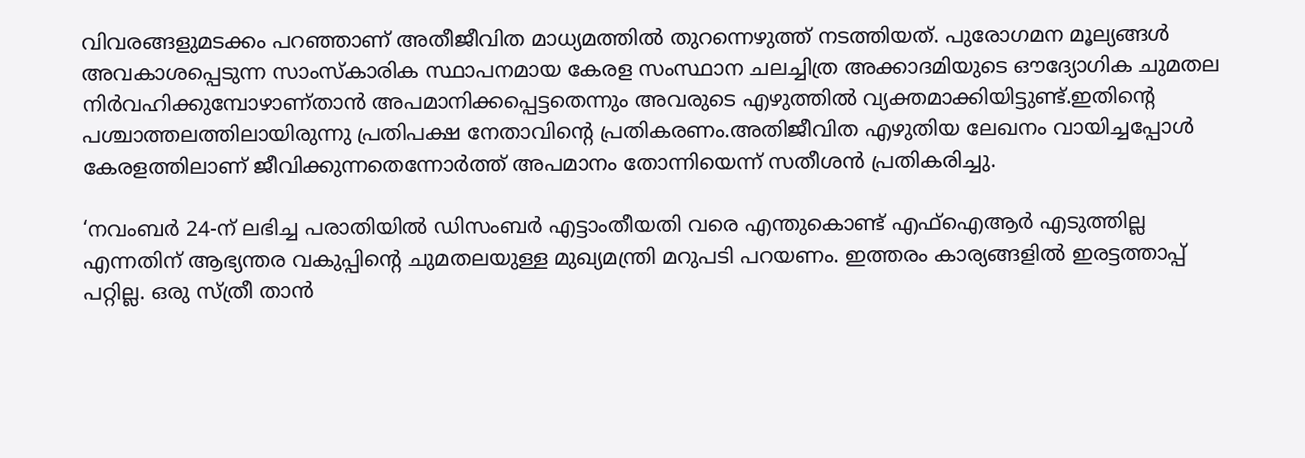വിവരങ്ങളുമടക്കം പറഞ്ഞാണ് അതീജീവിത മാധ്യമത്തില്‍ തുറന്നെഴുത്ത് നടത്തിയത്. പുരോഗമന മൂല്യങ്ങള്‍ അവകാശപ്പെടുന്ന സാംസ്‌കാരിക സ്ഥാപനമായ കേരള സംസ്ഥാന ചലച്ചിത്ര അക്കാദമിയുടെ ഔദ്യോഗിക ചുമതല നിര്‍വഹിക്കുമ്പോഴാണ്താന്‍ അപമാനിക്കപ്പെട്ടതെന്നും അവരുടെ എഴുത്തില്‍ വ്യക്തമാക്കിയിട്ടുണ്ട്.ഇതിന്റെ പശ്ചാത്തലത്തിലായിരുന്നു പ്രതിപക്ഷ നേതാവിന്റെ പ്രതികരണം.അതിജീവിത എഴുതിയ ലേഖനം വായിച്ചപ്പോള്‍ കേരളത്തിലാണ് ജീവിക്കുന്നതെന്നോര്‍ത്ത് അപമാനം തോന്നിയെന്ന് സതീശന്‍ പ്രതികരിച്ചു.

‘നവംബര്‍ 24-ന് ലഭിച്ച പരാതിയില്‍ ഡിസംബര്‍ എട്ടാംതീയതി വരെ എന്തുകൊണ്ട് എഫ്ഐആര്‍ എടുത്തില്ല എന്നതിന് ആഭ്യന്തര വകുപ്പിന്റെ ചുമതലയുള്ള മുഖ്യമന്ത്രി മറുപടി പറയണം. ഇത്തരം കാര്യങ്ങളില്‍ ഇരട്ടത്താപ്പ് പറ്റില്ല. ഒരു സ്ത്രീ താന്‍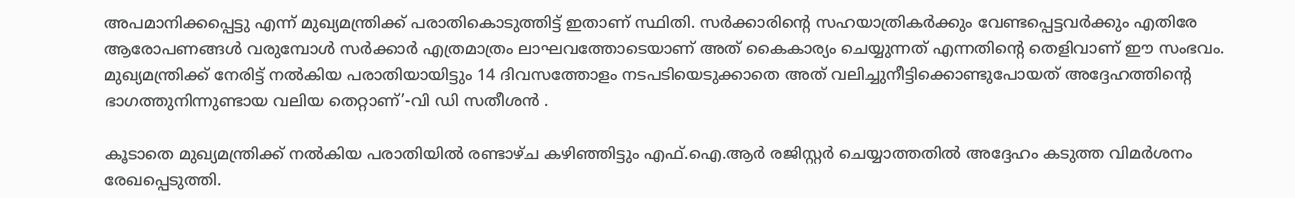അപമാനിക്കപ്പെട്ടു എന്ന് മുഖ്യമന്ത്രിക്ക് പരാതികൊടുത്തിട്ട് ഇതാണ് സ്ഥിതി. സര്‍ക്കാരിന്റെ സഹയാത്രികര്‍ക്കും വേണ്ടപ്പെട്ടവര്‍ക്കും എതിരേ ആരോപണങ്ങള്‍ വരുമ്പോള്‍ സര്‍ക്കാര്‍ എത്രമാത്രം ലാഘവത്തോടെയാണ് അത് കൈകാര്യം ചെയ്യുന്നത് എന്നതിന്റെ തെളിവാണ് ഈ സംഭവം. മുഖ്യമന്ത്രിക്ക് നേരിട്ട് നല്‍കിയ പരാതിയായിട്ടും 14 ദിവസത്തോളം നടപടിയെടുക്കാതെ അത് വലിച്ചുനീട്ടിക്കൊണ്ടുപോയത് അദ്ദേഹത്തിന്റെ ഭാഗത്തുനിന്നുണ്ടായ വലിയ തെറ്റാണ്’-വി ഡി സതീശന്‍ .

കൂടാതെ മുഖ്യമന്ത്രിക്ക് നല്‍കിയ പരാതിയില്‍ രണ്ടാഴ്ച കഴിഞ്ഞിട്ടും എഫ്.ഐ.ആര്‍ രജിസ്റ്റര്‍ ചെയ്യാത്തതില്‍ അദ്ദേഹം കടുത്ത വിമര്‍ശനം രേഖപ്പെടുത്തി.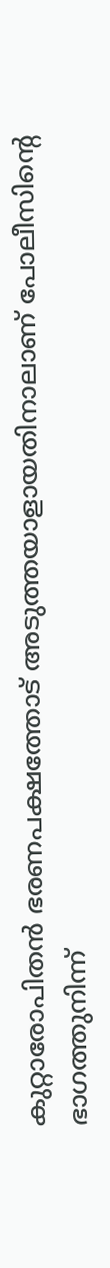കുറ്റാരോപിതന്‍ ഭരണപക്ഷത്തോട് അടുത്തയാളായതിനാലാണ് പോലീസിന്റെ ഭാഗത്തുനിന്ന്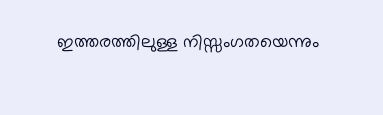ഇത്തരത്തിലുള്ള നിസ്സംഗതയെന്നും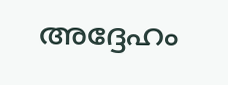അദ്ദേഹം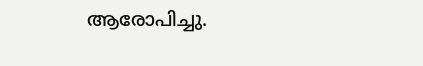ആരോപിച്ചു.